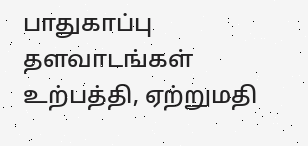பாதுகாப்பு தளவாடங்கள் உற்பத்தி, ஏற்றுமதி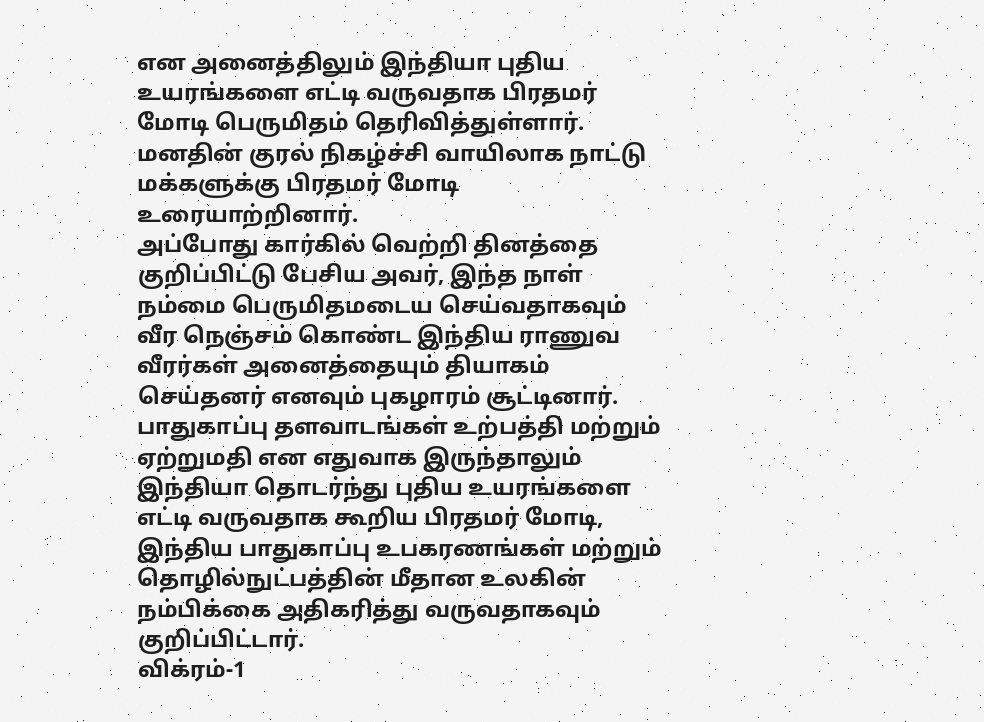என அனைத்திலும் இந்தியா புதிய உயரங்களை எட்டி வருவதாக பிரதமர் மோடி பெருமிதம் தெரிவித்துள்ளார்.
மனதின் குரல் நிகழ்ச்சி வாயிலாக நாட்டு மக்களுக்கு பிரதமர் மோடி உரையாற்றினார்.
அப்போது கார்கில் வெற்றி தினத்தை குறிப்பிட்டு பேசிய அவர், இந்த நாள் நம்மை பெருமிதமடைய செய்வதாகவும்
வீர நெஞ்சம் கொண்ட இந்திய ராணுவ வீரர்கள் அனைத்தையும் தியாகம் செய்தனர் எனவும் புகழாரம் சூட்டினார்.
பாதுகாப்பு தளவாடங்கள் உற்பத்தி மற்றும் ஏற்றுமதி என எதுவாக இருந்தாலும் இந்தியா தொடர்ந்து புதிய உயரங்களை எட்டி வருவதாக கூறிய பிரதமர் மோடி,
இந்திய பாதுகாப்பு உபகரணங்கள் மற்றும் தொழில்நுட்பத்தின் மீதான உலகின் நம்பிக்கை அதிகரித்து வருவதாகவும் குறிப்பிட்டார்.
விக்ரம்-1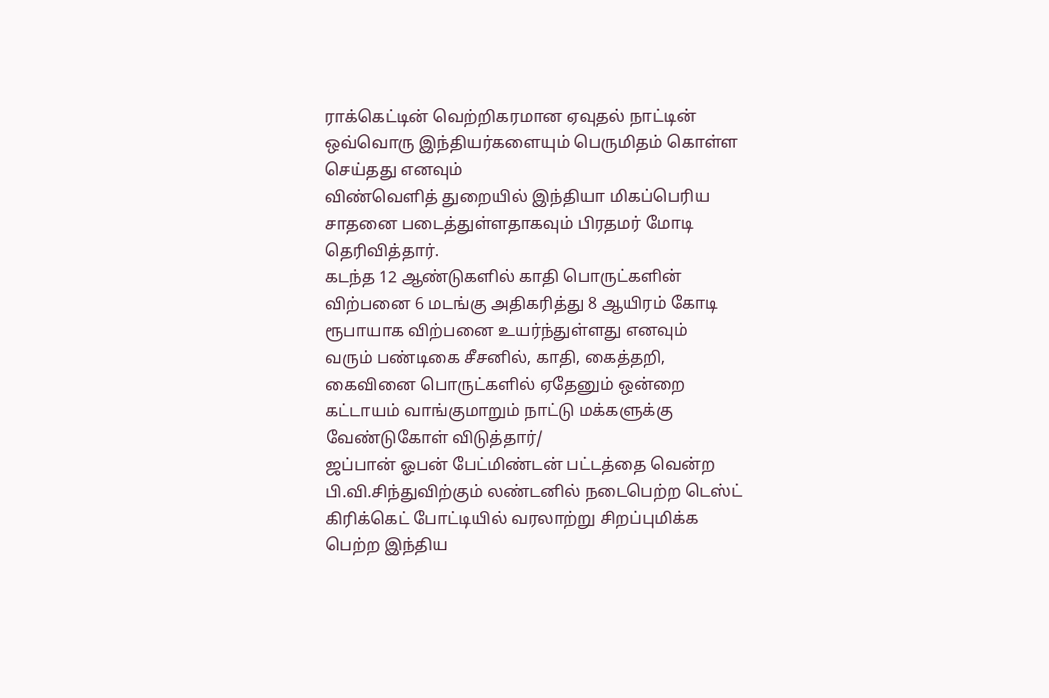ராக்கெட்டின் வெற்றிகரமான ஏவுதல் நாட்டின் ஒவ்வொரு இந்தியர்களையும் பெருமிதம் கொள்ள செய்தது எனவும்
விண்வெளித் துறையில் இந்தியா மிகப்பெரிய சாதனை படைத்துள்ளதாகவும் பிரதமர் மோடி தெரிவித்தார்.
கடந்த 12 ஆண்டுகளில் காதி பொருட்களின் விற்பனை 6 மடங்கு அதிகரித்து 8 ஆயிரம் கோடி ரூபாயாக விற்பனை உயர்ந்துள்ளது எனவும்
வரும் பண்டிகை சீசனில், காதி, கைத்தறி, கைவினை பொருட்களில் ஏதேனும் ஒன்றை கட்டாயம் வாங்குமாறும் நாட்டு மக்களுக்கு வேண்டுகோள் விடுத்தார்/
ஜப்பான் ஓபன் பேட்மிண்டன் பட்டத்தை வென்ற பி.வி.சிந்துவிற்கும் லண்டனில் நடைபெற்ற டெஸ்ட் கிரிக்கெட் போட்டியில் வரலாற்று சிறப்புமிக்க பெற்ற இந்திய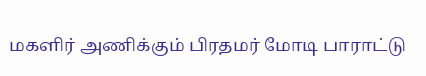மகளிர் அணிக்கும் பிரதமர் மோடி பாராட்டு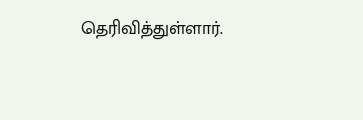தெரிவித்துள்ளார்.